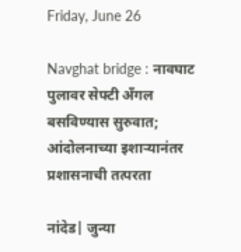Friday, June 26

Navghat bridge : नावघाट पुलावर सेफ्टी अँगल बसविण्यास सुरुवात; आंदोलनाच्या इशाऱ्यानंतर प्रशासनाची तत्परता

नांदेड| जुन्या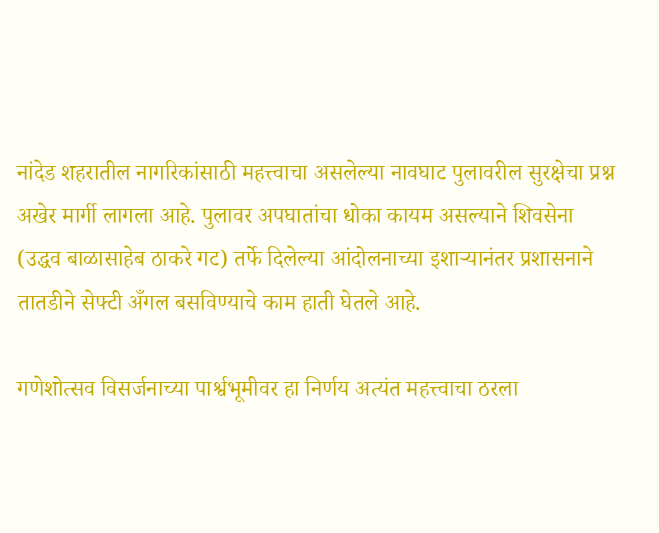नांदेड शहरातील नागरिकांसाठी महत्त्वाचा असलेल्या नावघाट पुलावरील सुरक्षेचा प्रश्न अखेर मार्गी लागला आहे. पुलावर अपघातांचा धोका कायम असल्याने शिवसेना (उद्धव बाळासाहेब ठाकरे गट) तर्फे दिलेल्या आंदोलनाच्या इशाऱ्यानंतर प्रशासनाने तातडीने सेफ्टी अँगल बसविण्याचे काम हाती घेतले आहे.

गणेशोत्सव विसर्जनाच्या पार्श्वभूमीवर हा निर्णय अत्यंत महत्त्वाचा ठरला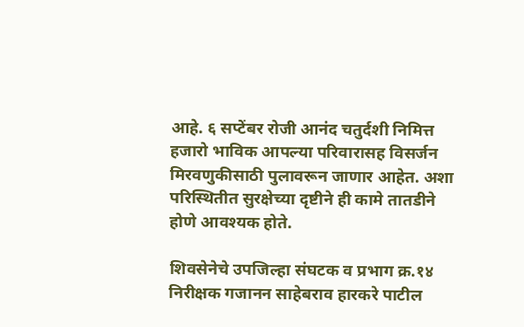आहे. ६ सप्टेंबर रोजी आनंद चतुर्दशी निमित्त हजारो भाविक आपल्या परिवारासह विसर्जन मिरवणुकीसाठी पुलावरून जाणार आहेत. अशा परिस्थितीत सुरक्षेच्या दृष्टीने ही कामे तातडीने होणे आवश्यक होते.

शिवसेनेचे उपजिल्हा संघटक व प्रभाग क्र.१४ निरीक्षक गजानन साहेबराव हारकरे पाटील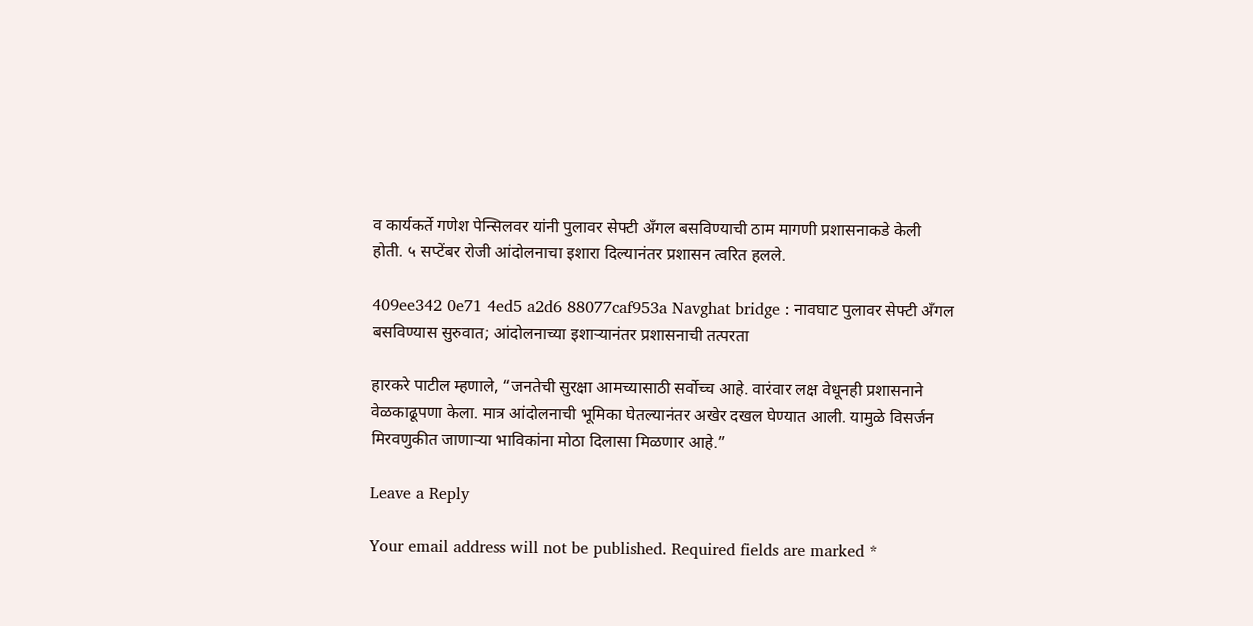व कार्यकर्ते गणेश पेन्सिलवर यांनी पुलावर सेफ्टी अँगल बसविण्याची ठाम मागणी प्रशासनाकडे केली होती. ५ सप्टेंबर रोजी आंदोलनाचा इशारा दिल्यानंतर प्रशासन त्वरित हलले.

409ee342 0e71 4ed5 a2d6 88077caf953a Navghat bridge : नावघाट पुलावर सेफ्टी अँगल बसविण्यास सुरुवात; आंदोलनाच्या इशाऱ्यानंतर प्रशासनाची तत्परता

हारकरे पाटील म्हणाले, “जनतेची सुरक्षा आमच्यासाठी सर्वोच्च आहे. वारंवार लक्ष वेधूनही प्रशासनाने वेळकाढूपणा केला. मात्र आंदोलनाची भूमिका घेतल्यानंतर अखेर दखल घेण्यात आली. यामुळे विसर्जन मिरवणुकीत जाणाऱ्या भाविकांना मोठा दिलासा मिळणार आहे.”

Leave a Reply

Your email address will not be published. Required fields are marked *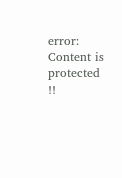error: Content is protected !!